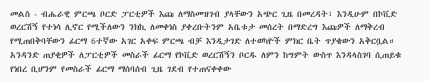መልስ - ብሔራዊ ምርጫ ቦርድ ፓርቲዎች እጩ ለማስመዝገብ ያላቸውን አጭር ጊዜ በመረዳት፣ እንዲሁም በኮቪድ ወረርሽኝ የተነሳ ሊኖር የሚችለውን ንክኪ ለመቀነስ ያቀረቡትንም አቤቱታ መሰረት በማድረግ እጩዎች ለማቅረብ የሚጠበቅባቸውን ፊርማ 6ተኛው አገር አቀፍ ምርጫ ብቻ እንዲታገድ ለተወካዮች ምክር ቤት ጥያቄውን አቅርቧል። አንዳንድ ጠያቂዎች ለፓርቲዎች መስራች ፊርማ የኮቪድ ወረርሽኝን ቦርዱ ለምን ከግምት ውስጥ እንዳላስገባ ሲጠይቁ የነበረ ቢሆንም የመስራች ፊርማ ማሰባሰብ ጊዜ ገደብ የተጠናቀቀው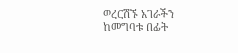ወረርሽኙ አገራችን ከመግባቱ በፊት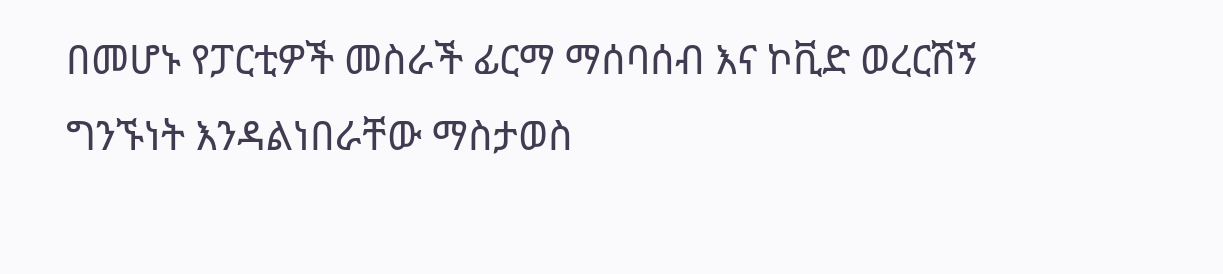በመሆኑ የፓርቲዎች መስራች ፊርማ ማሰባሰብ እና ኮቪድ ወረርሽኝ ግንኙነት እንዳልነበራቸው ማስታወስ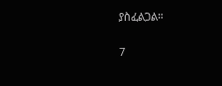ያስፈልጋል።

7